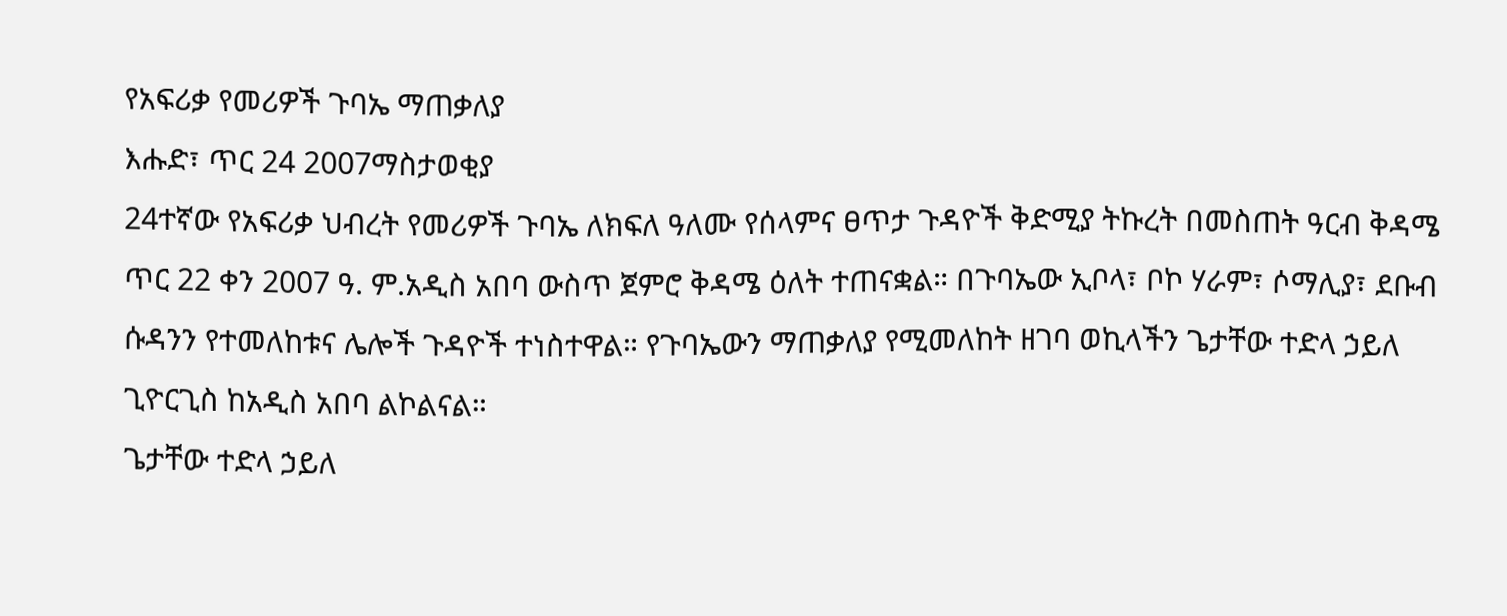የአፍሪቃ የመሪዎች ጉባኤ ማጠቃለያ
እሑድ፣ ጥር 24 2007ማስታወቂያ
24ተኛው የአፍሪቃ ህብረት የመሪዎች ጉባኤ ለክፍለ ዓለሙ የሰላምና ፀጥታ ጉዳዮች ቅድሚያ ትኩረት በመስጠት ዓርብ ቅዳሜ ጥር 22 ቀን 2007 ዓ. ም.አዲስ አበባ ውስጥ ጀምሮ ቅዳሜ ዕለት ተጠናቋል። በጉባኤው ኢቦላ፣ ቦኮ ሃራም፣ ሶማሊያ፣ ደቡብ ሱዳንን የተመለከቱና ሌሎች ጉዳዮች ተነስተዋል። የጉባኤውን ማጠቃለያ የሚመለከት ዘገባ ወኪላችን ጌታቸው ተድላ ኃይለ ጊዮርጊስ ከአዲስ አበባ ልኮልናል።
ጌታቸው ተድላ ኃይለ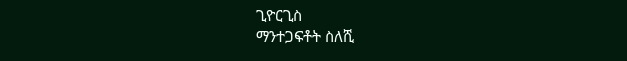ጊዮርጊስ
ማንተጋፍቶት ስለሺ